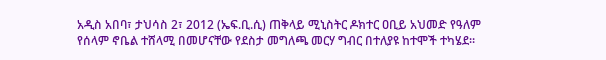አዲስ አበባ፣ ታህሳስ 2፣ 2012 (ኤፍ.ቢ.ሲ) ጠቅላይ ሚኒስትር ዶክተር ዐቢይ አህመድ የዓለም የሰላም ኖቤል ተሸላሚ በመሆናቸው የደስታ መግለጫ መርሃ ግብር በተለያዩ ከተሞች ተካሄደ።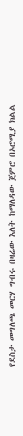የደስታ መግለጫ መርሃ ግብሩ በዛሬው እለት ከማለዳው ጀምሮ በኦሮሚያ ክልል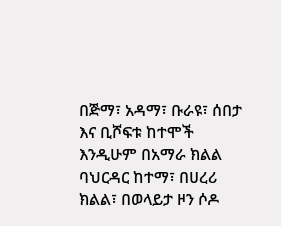በጅማ፣ አዳማ፣ ቡራዩ፣ ሰበታ እና ቢሾፍቱ ከተሞች እንዲሁም በአማራ ክልል ባህርዳር ከተማ፣ በሀረሪ ክልል፣ በወላይታ ዞን ሶዶ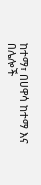ከተማ፣ በሀዋሳ ከተማ እና በሌሎች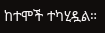ከተሞች ተካሂዷል።